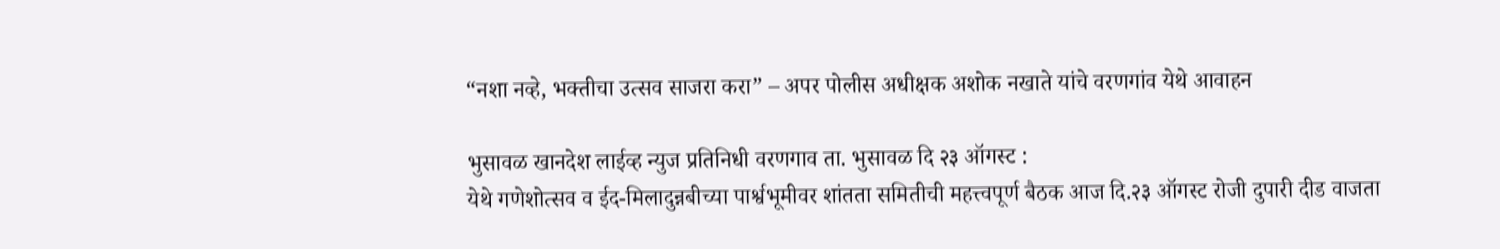“नशा नव्हे, भक्तीचा उत्सव साजरा करा” – अपर पोलीस अधीक्षक अशोक नखाते यांचे वरणगांव येथे आवाहन

भुसावळ खानदेश लाईव्ह न्युज प्रतिनिधी वरणगाव ता. भुसावळ दि २३ ऑगस्ट :
येथे गणेशोत्सव व ईद-मिलादुन्नबीच्या पार्श्वभूमीवर शांतता समितीची महत्त्वपूर्ण बैठक आज दि.२३ ऑगस्ट रोजी दुपारी दीड वाजता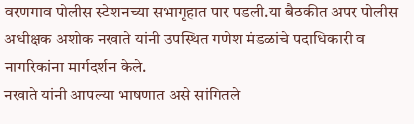वरणगाव पोलीस स्टेशनच्या सभागृहात पार पडली.या बैठकीत अपर पोलीस अधीक्षक अशोक नखाते यांनी उपस्थित गणेश मंडळांचे पदाधिकारी व नागरिकांना मार्गदर्शन केले.
नखाते यांनी आपल्या भाषणात असे सांगितले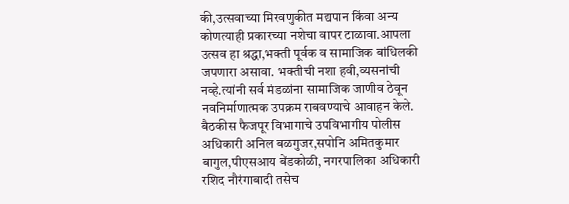की,उत्सवाच्या मिरवणुकीत मद्यपान किंवा अन्य कोणत्याही प्रकारच्या नशेचा वापर टाळावा.आपला उत्सव हा श्रद्धा,भक्ती पूर्वक व सामाजिक बांधिलकी जपणारा असावा. भक्तीची नशा हवी,व्यसनांची नव्हे.त्यांनी सर्व मंडळांना सामाजिक जाणीव ठेवून नवनिर्माणात्मक उपक्रम राबवण्याचे आवाहन केले.
बैठकीस फैजपूर विभागाचे उपविभागीय पोलीस अधिकारी अनिल बळगुजर,सपोनि अमितकुमार बागुल,पीएसआय बेंडकोळी, नगरपालिका अधिकारी रशिद नौरंगाबादी तसेच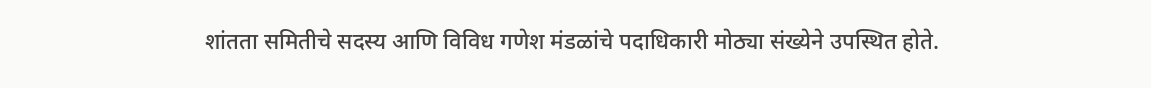शांतता समितीचे सदस्य आणि विविध गणेश मंडळांचे पदाधिकारी मोठ्या संख्येने उपस्थित होते.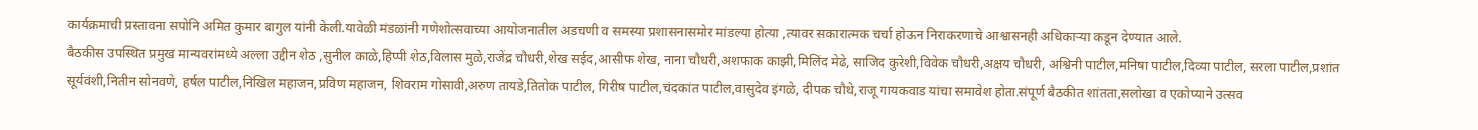कार्यक्रमाची प्रस्तावना सपोनि अमित कुमार बागुल यांनी केली.यावेळी मंडळांनी गणेशोत्सवाच्या आयोजनातील अडचणी व समस्या प्रशासनासमोर मांडल्या होत्या ,त्यावर सकारात्मक चर्चा होऊन निराकरणाचे आश्वासनही अधिकाऱ्या कडून देण्यात आले.
बैठकीस उपस्थित प्रमुख मान्यवरांमध्ये अल्ला उद्दीन शेठ ,सुनील काळे,हिप्पी शेठ,विलास मुळे,राजेंद्र चौधरी,शेख सईद,आसीफ शेख, नाना चौधरी,अशफाक काझी,मिलिंद मेढे, साजिद कुरेशी,विवेक चौधरी,अक्षय चौधरी, अश्विनी पाटील,मनिषा पाटील,दिव्या पाटील, सरला पाटील,प्रशांत सूर्यवंशी,नितीन सोनवणे, हर्षल पाटील,निखिल महाजन,प्रविण महाजन, शिवराम गोसावी,अरुण तायडे,तितोक पाटील, गिरीष पाटील,चंदकांत पाटील,वासुदेव इंगळे, दीपक चौथे,राजू गायकवाड यांचा समावेश होता.संपूर्ण बैठकीत शांतता,सलोखा व एकोप्याने उत्सव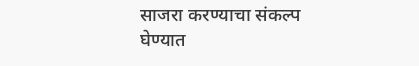साजरा करण्याचा संकल्प घेण्यात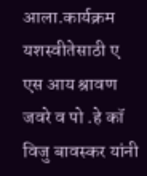आला.कार्यक्रम यशस्वीतेसाठी ए एस आय श्रावण जवरे व पो .हे कॉ विजु बावस्कर यांनी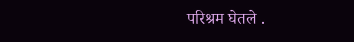परिश्रम घेतले .